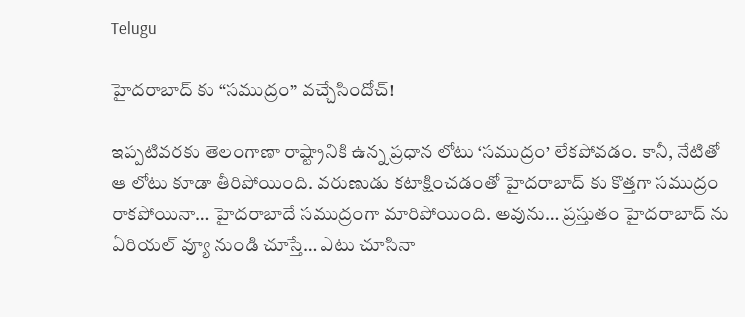Telugu

హైదరాబాద్ కు “సముద్రం” వచ్చేసిందోచ్!

ఇప్పటివరకు తెలంగాణా రాష్ట్రానికి ఉన్న ప్రధాన లోటు ‘సముద్రం’ లేకపోవడం. కానీ, నేటితో ఆ లోటు కూడా తీరిపోయింది. వరుణుడు కటాక్షించడంతో హైదరాబాద్ కు కొత్తగా సముద్రం రాకపోయినా… హైదరాబాదే సముద్రంగా మారిపోయింది. అవును… ప్రస్తుతం హైదరాబాద్ ను ఏరియల్ వ్యూ నుండి చూస్తే… ఎటు చూసినా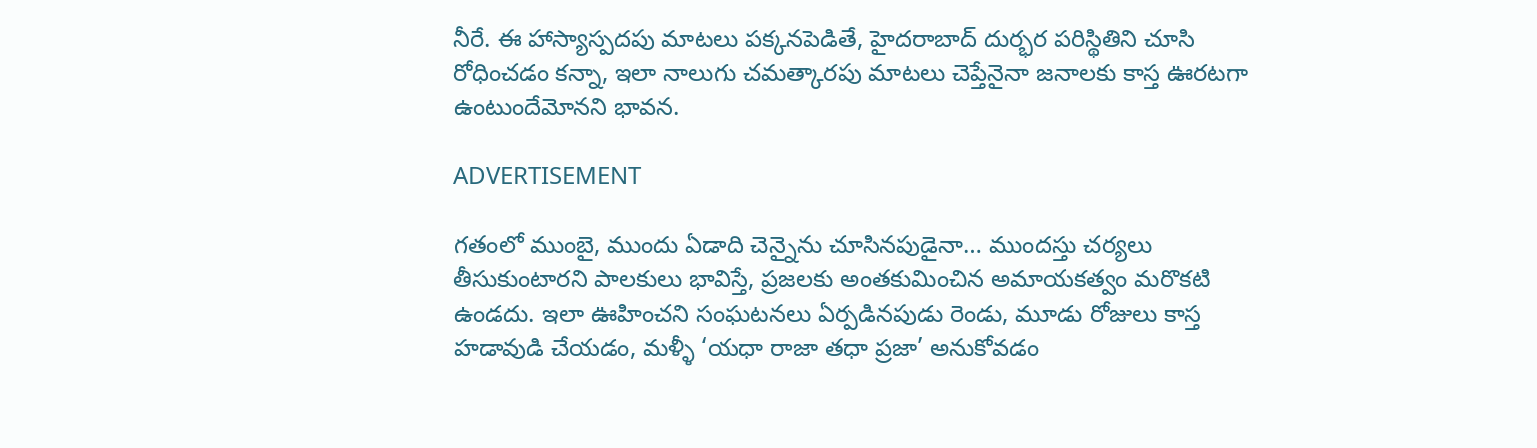నీరే. ఈ హాస్యాస్పదపు మాటలు పక్కనపెడితే, హైదరాబాద్ దుర్భర పరిస్థితిని చూసి రోధించడం కన్నా, ఇలా నాలుగు చమత్కారపు మాటలు చెప్తేనైనా జనాలకు కాస్త ఊరటగా ఉంటుందేమోనని భావన.

ADVERTISEMENT

గతంలో ముంబై, ముందు ఏడాది చెన్నైను చూసినపుడైనా… ముందస్తు చర్యలు తీసుకుంటారని పాలకులు భావిస్తే, ప్రజలకు అంతకుమించిన అమాయకత్వం మరొకటి ఉండదు. ఇలా ఊహించని సంఘటనలు ఏర్పడినపుడు రెండు, మూడు రోజులు కాస్త హడావుడి చేయడం, మళ్ళీ ‘యధా రాజా తధా ప్రజా’ అనుకోవడం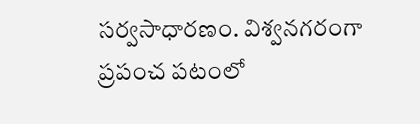సర్వసాధారణం. విశ్వనగరంగా ప్రపంచ పటంలో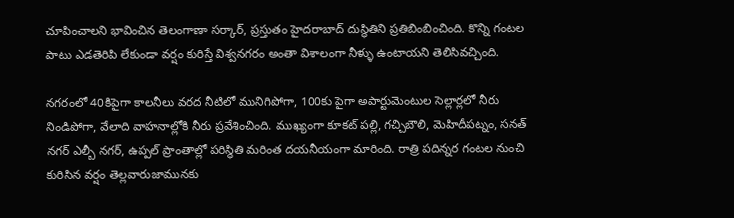చూపించాలని భావించిన తెలంగాణా సర్కార్, ప్రస్తుతం హైదరాబాద్ దుస్థితిని ప్రతిబింబించింది. కొన్ని గంటల పాటు ఎడతెరిపి లేకుండా వర్షం కురిస్తే విశ్వనగరం అంతా విశాలంగా నీళ్ళు ఉంటాయని తెలిసివచ్చింది.

నగరంలో 40కిపైగా కాలనీలు వరద నీటిలో మునిగిపోగా, 100కు పైగా అపార్టుమెంటుల సెల్లార్లలో నీరు నిండిపోగా, వేలాది వాహనాల్లోకి నీరు ప్రవేశించింది. ముఖ్యంగా కూకట్ పల్లి, గచ్చిబౌలి, మెహిదీపట్నం, సనత్ నగర్ ఎల్బీ నగర్, ఉప్పల్ ప్రాంతాల్లో పరిస్థితి మరింత దయనీయంగా మారింది. రాత్రి పదిన్నర గంటల నుంచి కురిసిన వర్షం తెల్లవారుజామునకు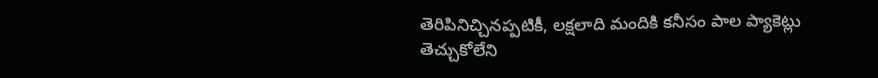తెరిపినిచ్చినప్పటికీ, లక్షలాది మందికి కనీసం పాల ప్యాకెట్లు తెచ్చుకోలేని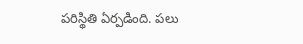పరిస్థితి ఏర్పడింది. పలు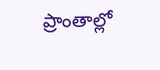ప్రాంతాల్లో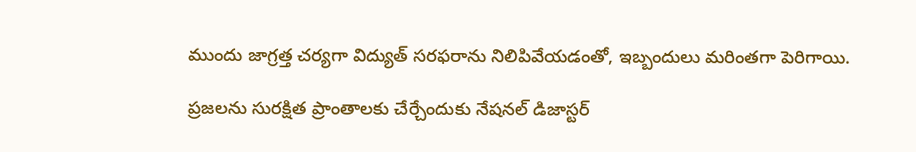ముందు జాగ్రత్త చర్యగా విద్యుత్ సరఫరాను నిలిపివేయడంతో, ఇబ్బందులు మరింతగా పెరిగాయి.

ప్రజలను సురక్షిత ప్రాంతాలకు చేర్చేందుకు నేషనల్ డిజాస్టర్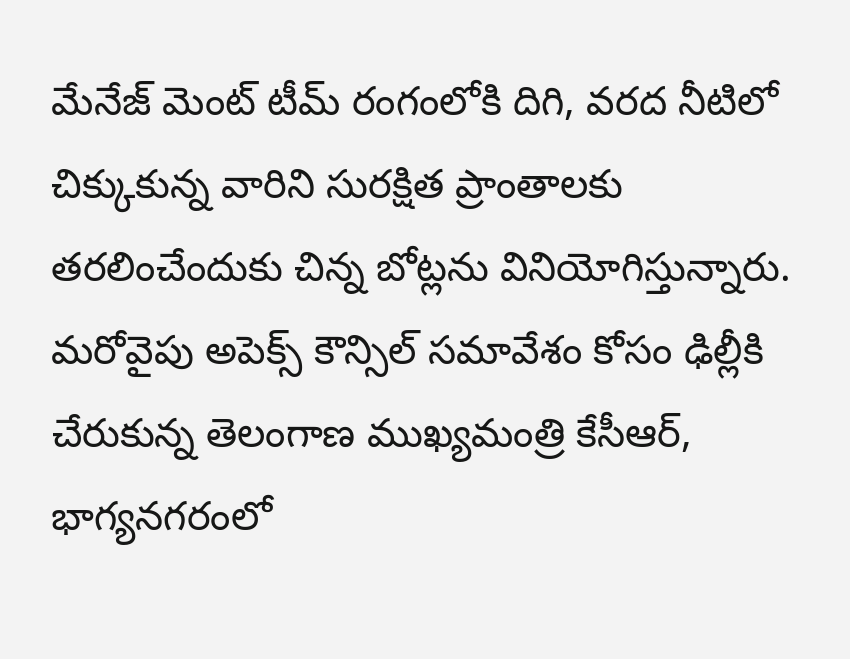మేనేజ్ మెంట్ టీమ్ రంగంలోకి దిగి, వరద నీటిలో చిక్కుకున్న వారిని సురక్షిత ప్రాంతాలకు తరలించేందుకు చిన్న బోట్లను వినియోగిస్తున్నారు. మరోవైపు అపెక్స్ కౌన్సిల్ సమావేశం కోసం ఢిల్లీకి చేరుకున్న తెలంగాణ ముఖ్యమంత్రి కేసీఆర్, భాగ్యనగరంలో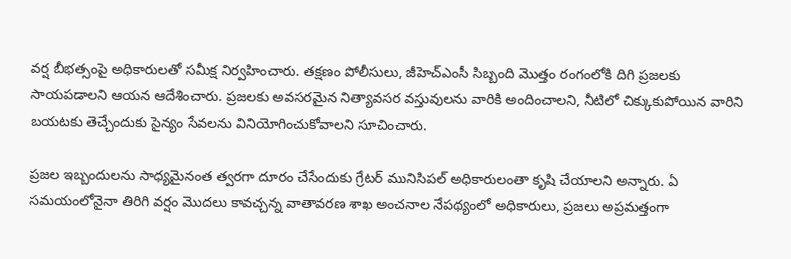వర్ష బీభత్సంపై అధికారులతో సమీక్ష నిర్వహించారు. తక్షణం పోలీసులు, జీహెచ్ఎంసీ సిబ్బంది మొత్తం రంగంలోకి దిగి ప్రజలకు సాయపడాలని ఆయన ఆదేశించారు. ప్రజలకు అవసరమైన నిత్యావసర వస్తువులను వారికి అందించాలని, నీటిలో చిక్కుకుపోయిన వారిని బయటకు తెచ్చేందుకు సైన్యం సేవలను వినియోగించుకోవాలని సూచించారు.

ప్రజల ఇబ్బందులను సాధ్యమైనంత త్వరగా దూరం చేసేందుకు గ్రేటర్ మునిసిపల్ అధికారులంతా కృషి చేయాలని అన్నారు. ఏ సమయంలోనైనా తిరిగి వర్షం మొదలు కావచ్చన్న వాతావరణ శాఖ అంచనాల నేపథ్యంలో అధికారులు, ప్రజలు అప్రమత్తంగా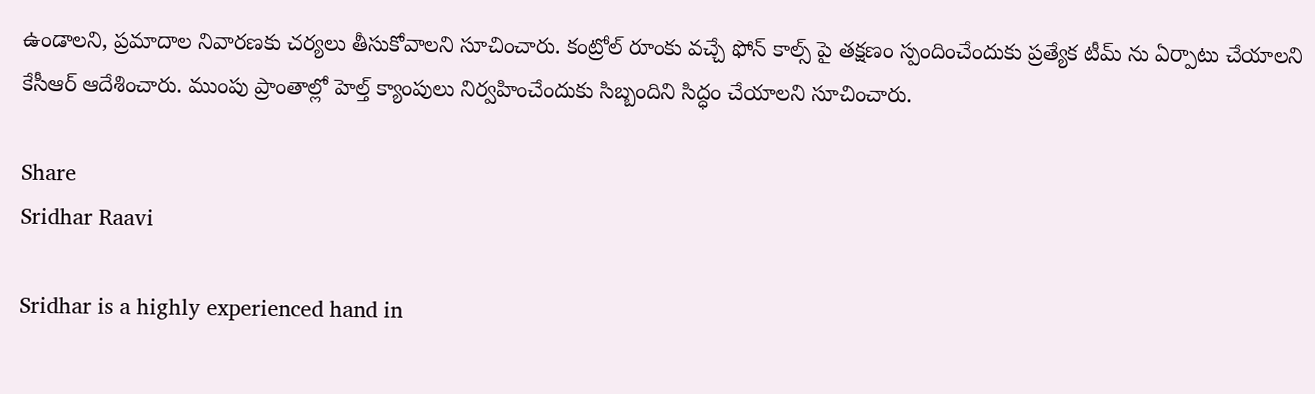ఉండాలని, ప్రమాదాల నివారణకు చర్యలు తీసుకోవాలని సూచించారు. కంట్రోల్ రూంకు వచ్చే ఫోన్ కాల్స్ పై తక్షణం స్పందించేందుకు ప్రత్యేక టీమ్ ను ఏర్పాటు చేయాలని కేసీఆర్ ఆదేశించారు. ముంపు ప్రాంతాల్లో హెల్త్ క్యాంపులు నిర్వహించేందుకు సిబ్బందిని సిద్ధం చేయాలని సూచించారు.

Share
Sridhar Raavi

Sridhar is a highly experienced hand in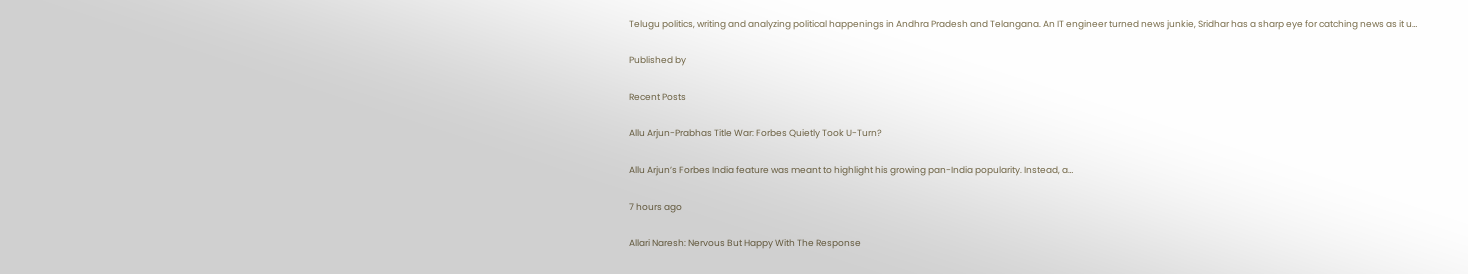Telugu politics, writing and analyzing political happenings in Andhra Pradesh and Telangana. An IT engineer turned news junkie, Sridhar has a sharp eye for catching news as it u…

Published by

Recent Posts

Allu Arjun-Prabhas Title War: Forbes Quietly Took U-Turn?

Allu Arjun’s Forbes India feature was meant to highlight his growing pan-India popularity. Instead, a…

7 hours ago

Allari Naresh: Nervous But Happy With The Response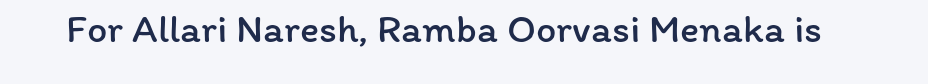For Allari Naresh, Ramba Oorvasi Menaka is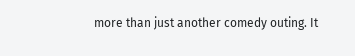more than just another comedy outing. It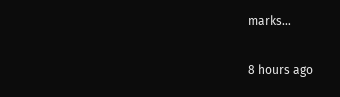marks…

8 hours ago